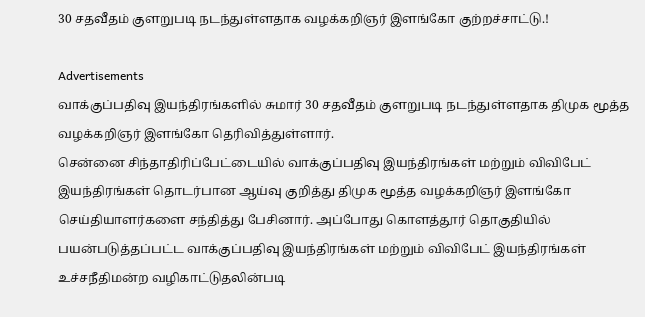30 சதவீதம் குளறுபடி நடந்துள்ளதாக வழக்கறிஞர் இளங்கோ குற்றச்சாட்டு.!

Advertisements
வாக்குப்பதிவு இயந்திரங்களில் சுமார் 30 சதவீதம் குளறுபடி நடந்துள்ளதாக திமுக மூத்த வழக்கறிஞர் இளங்கோ தெரிவித்துள்ளார்.
சென்னை சிந்தாதிரிப்பேட்டையில் வாக்குப்பதிவு இயந்திரங்கள் மற்றும் விவிபேட் இயந்திரங்கள் தொடர்பான ஆய்வு குறித்து திமுக மூத்த வழக்கறிஞர் இளங்கோ செய்தியாளர்களை சந்தித்து பேசினார். அப்போது கொளத்தூர் தொகுதியில் பயன்படுத்தப்பட்ட வாக்குப்பதிவு இயந்திரங்கள் மற்றும் விவிபேட் இயந்திரங்கள் உச்சநீதிமன்ற வழிகாட்டுதலின்படி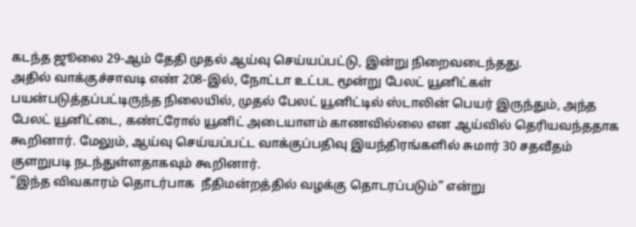கடந்த ஜூலை 29-ஆம் தேதி முதல் ஆய்வு செய்யப்பட்டு, இன்று நிறைவடைந்தது.
அதில் வாக்குச்சாவடி எண் 208-இல், நோட்டா உட்பட மூன்று பேலட் யூனிட்கள் பயன்படுத்தப்பட்டிருந்த நிலையில், முதல் பேலட் யூனிட்டில் ஸ்டாலின் பெயர் இருந்தும், அந்த பேலட் யூனிட்டை, கண்ட்ரோல் யூனிட் அடையாளம் காணவில்லை என ஆய்வில் தெரியவந்ததாக கூறினார். மேலும், ஆய்வு செய்யப்பட்ட வாக்குப்பதிவு இயந்திரங்களில் சுமார் 30 சதவீதம் குளறுபடி நடந்துள்ளதாகவும் கூறினார்.
“இந்த விவகாரம் தொடர்பாக  நீதிமன்றத்தில் வழக்கு தொடரப்படும்” என்று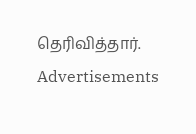தெரிவித்தார்.
Advertisements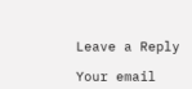Leave a Reply

Your email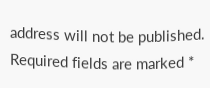address will not be published. Required fields are marked *